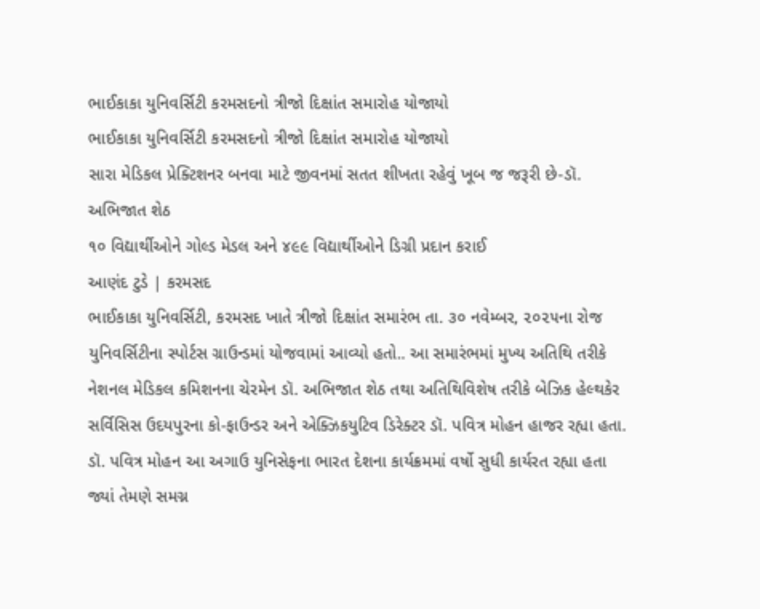ભાઈકાકા યુનિવર્સિટી કરમસદનો ત્રીજો દિક્ષાંત સમારોહ યોજાયો
ભાઈકાકા યુનિવર્સિટી કરમસદનો ત્રીજો દિક્ષાંત સમારોહ યોજાયો
સારા મેડિકલ પ્રેક્ટિશનર બનવા માટે જીવનમાં સતત શીખતા રહેવું ખૂબ જ જરૂરી છે-ડૉ. અભિજાત શેઠ
૧૦ વિદ્યાર્થીઓને ગોલ્ડ મેડલ અને ૪૯૯ વિદ્યાર્થીઓને ડિગ્રી પ્રદાન કરાઈ
આણંદ ટુડે | કરમસદ
ભાઈકાકા યુનિવર્સિટી, કરમસદ ખાતે ત્રીજો દિક્ષાંત સમારંભ તા. ૩૦ નવેમ્બર, ૨૦૨૫ના રોજ યુનિવર્સિટીના સ્પોર્ટસ ગ્રાઉન્ડમાં યોજવામાં આવ્યો હતો.. આ સમારંભમાં મુખ્ય અતિથિ તરીકે નેશનલ મેડિકલ કમિશનના ચેરમેન ડૉ. અભિજાત શેઠ તથા અતિથિવિશેષ તરીકે બેઝિક હેલ્થકેર સર્વિસિસ ઉદયપુરના કો-ફાઉન્ડર અને એક્ઝિકયુટિવ ડિરેક્ટર ડૉ. પવિત્ર મોહન હાજર રહ્યા હતા.
ડૉ. પવિત્ર મોહન આ અગાઉ યુનિસેફના ભારત દેશના કાર્યક્રમમાં વર્ષો સુધી કાર્યરત રહ્યા હતા જ્યાં તેમણે સમગ્ન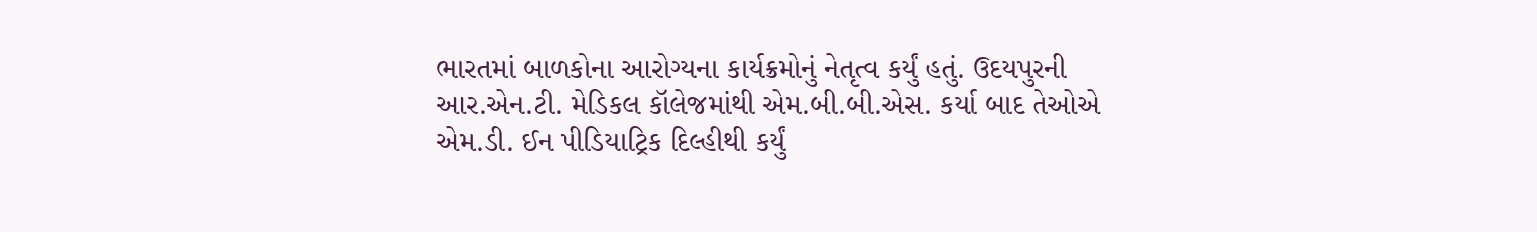ભારતમાં બાળકોના આરોગ્યના કાર્યક્રમોનું નેતૃત્વ કર્યું હતું. ઉદયપુરની આર.એન.ટી. મેડિકલ કૉલેજમાંથી એમ.બી.બી.એસ. કર્યા બાદ તેઓએ એમ.ડી. ઈન પીડિયાટ્રિક દિલ્હીથી કર્યું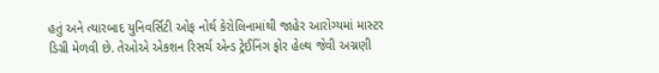હતું અને ત્યારબાદ યુનિવર્સિટી ઓફ નોર્થ કેરોલિનામાંથી જાહેર આરોગ્યમાં માસ્ટર ડિગ્રી મેળવી છે. તેઓએ એકશન રિસર્ચ એન્ડ ટ્રેઈનિંગ ફોર હેલ્થ જેવી અગ્નણી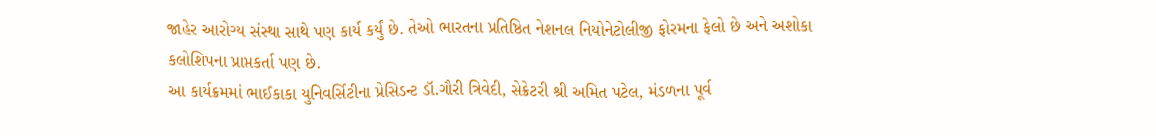જાહેર આરોગ્ય સંસ્થા સાથે પણ કાર્ય કર્યું છે. તેઓ ભારતના પ્રતિષ્ઠિત નેશનલ નિયોનેટોલીજી ફોરમના ફેલો છે અને અશોકા કલોશિપના પ્રાપ્તકર્તા પણ છે.
આ કાર્યક્રમમાં ભાઈકાકા યુનિવર્સિટીના પ્રેસિડન્ટ ડૉ.ગૌરી ત્રિવેદી, સેક્રેટરી શ્રી અમિત પટેલ, મંડળના પૂર્વ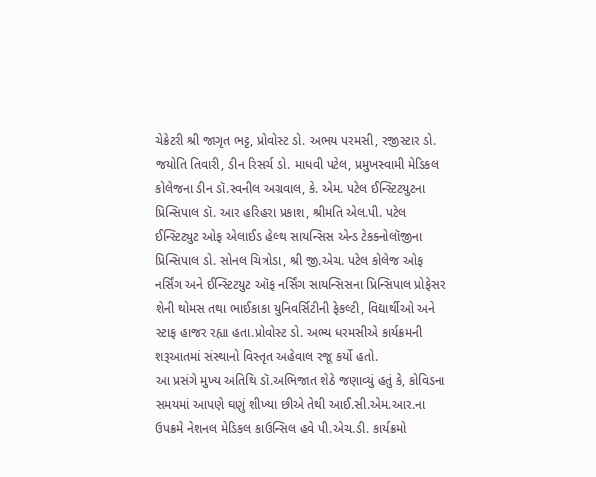ચેક્રેટરી શ્રી જાગૃત ભટ્ટ, પ્રોવોસ્ટ ડો. અભય પરમસી, રજીસ્ટાર ડો. જયોતિ તિવારી, ડીન રિસર્ચ ડો. માધવી પટેલ, પ્રમુખસ્વામી મેડિકલ કોલેજના ડીન ડૉ.સ્વનીલ અગ્રવાલ, કે. એમ. પટેલ ઈન્સ્ટિટયુટના પ્રિન્સિપાલ ડૉ. આર હરિહરા પ્રકાશ, શ્રીમતિ એલ.પી. પટેલ ઈન્સ્ટિટ્યુટ ઓફ એલાઈડ હેલ્થ સાયન્સિસ એન્ડ ટેકક્નોલૉજીના પ્રિન્સિપાલ ડો. સોનલ ચિત્રોડા, શ્રી જી.એચ. પટેલ કોલેજ ઓફ નર્સિંગ અને ઈન્સ્ટિટયુટ ઑફ નર્સિંગ સાયન્સિસના પ્રિન્સિપાલ પ્રોફેસર શેની થોમસ તથા ભાઈકાકા યુનિવર્સિટીની ફેકલ્ટી, વિદ્યાર્થીઓ અને સ્ટાફ હાજર રહ્યા હતા.પ્રોવોસ્ટ ડો. અભ્ય ધરમસીએ કાર્યક્રમની શરૂઆતમાં સંસ્થાનો વિસ્તૃત અહેવાલ રજૂ કર્યો હતો.
આ પ્રસંગે મુખ્ય અતિથિ ડૉ.અભિજાત શેઠે જણાવ્યું હતું કે, કોવિડના સમયમાં આપણે ઘણું શીખ્યા છીએ તેથી આઈ.સી.એમ.આર.ના ઉપક્રમે નેશનલ મેડિકલ કાઉન્સિલ હવે પી.એચ.ડી. કાર્યક્રમો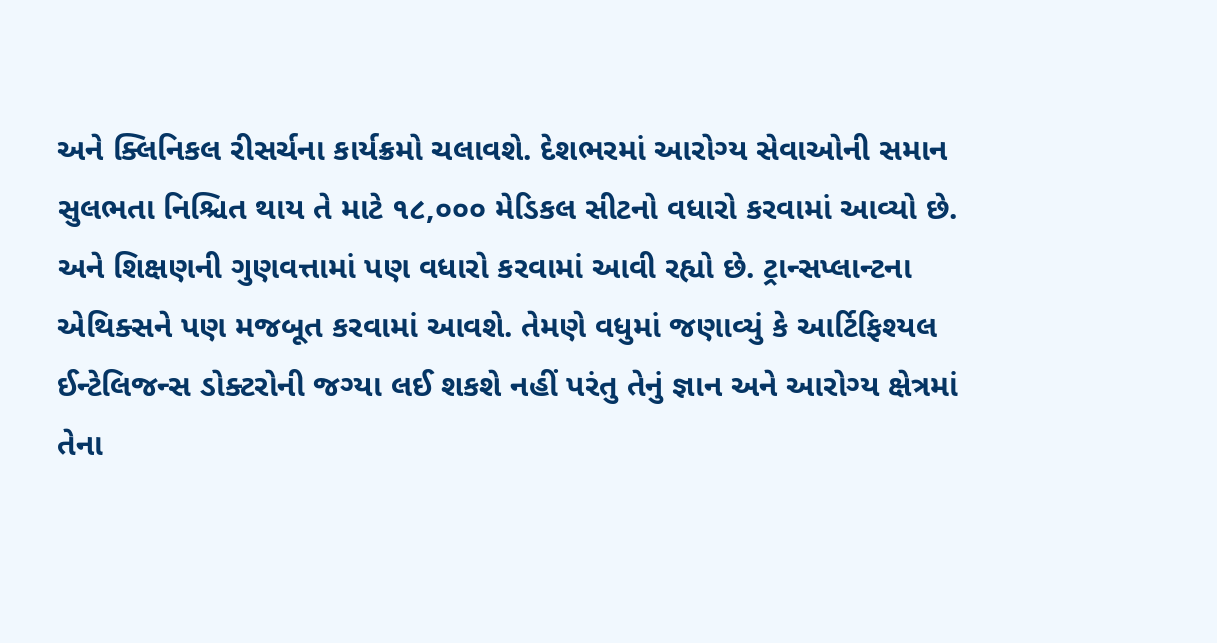અને ક્લિનિકલ રીસર્ચના કાર્યક્રમો ચલાવશે. દેશભરમાં આરોગ્ય સેવાઓની સમાન સુલભતા નિશ્ચિત થાય તે માટે ૧૮,૦૦૦ મેડિકલ સીટનો વધારો કરવામાં આવ્યો છે. અને શિક્ષણની ગુણવત્તામાં પણ વધારો કરવામાં આવી રહ્યો છે. ટ્રાન્સપ્લાન્ટના એથિક્સને પણ મજબૂત કરવામાં આવશે. તેમણે વધુમાં જણાવ્યું કે આર્ટિફિશ્યલ ઈન્ટેલિજન્સ ડોક્ટરોની જગ્યા લઈ શકશે નહીં પરંતુ તેનું જ્ઞાન અને આરોગ્ય ક્ષેત્રમાં તેના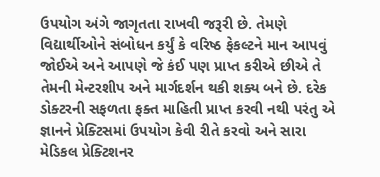ઉપયોગ અંગે જાગૃતતા રાખવી જરૂરી છે. તેમણે વિદ્યાર્થીઓને સંબોધન કર્યું કે વરિષ્ઠ ફેકલ્ટને માન આપવું જોઈએ અને આપણે જે કંઈ પણ પ્રાપ્ત કરીએ છીએ તે તેમની મેન્ટરશીપ અને માર્ગદર્શન થકી શક્ય બને છે. દરેક ડોક્ટરની સફળતા ફક્ત માહિતી પ્રાપ્ત કરવી નથી પરંતુ એ જ્ઞાનને પ્રેક્ટિસમાં ઉપયોગ કેવી રીતે કરવો અને સારા મેડિકલ પ્રેક્ટિશનર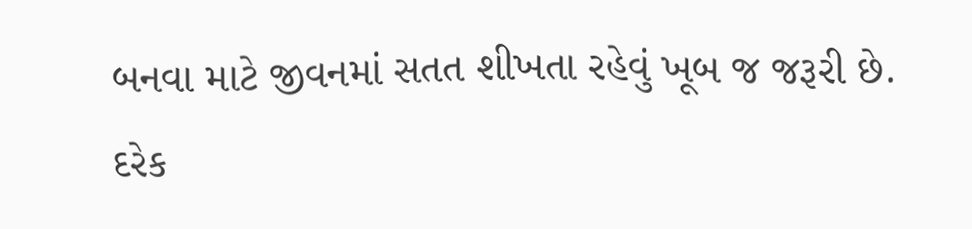બનવા માટે જીવનમાં સતત શીખતા રહેવું ખૂબ જ જરૂરી છે. દરેક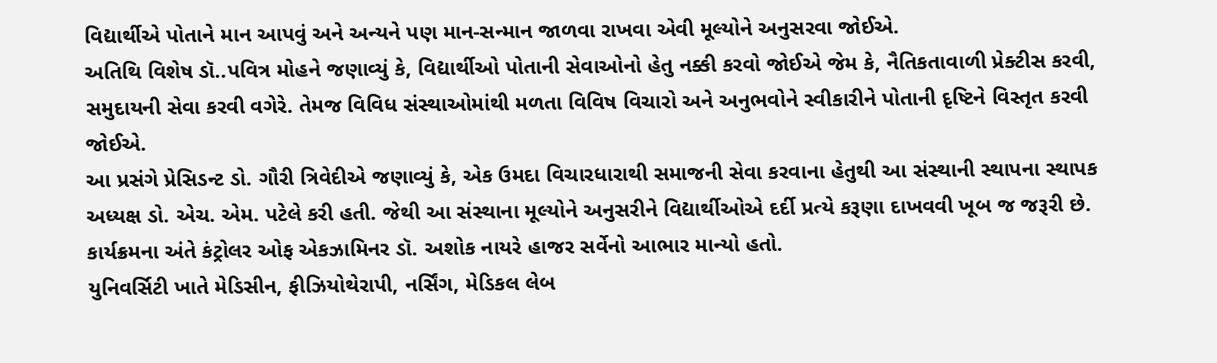વિદ્યાર્થીએ પોતાને માન આપવું અને અન્યને પણ માન-સન્માન જાળવા રાખવા એવી મૂલ્યોને અનુસરવા જોઈએ.
અતિથિ વિશેષ ડૉ..પવિત્ર મોહને જણાવ્યું કે, વિદ્યાર્થીઓ પોતાની સેવાઓનો હેતુ નક્કી કરવો જોઈએ જેમ કે, નૈતિકતાવાળી પ્રેક્ટીસ કરવી, સમુદાયની સેવા કરવી વગેરે. તેમજ વિવિધ સંસ્થાઓમાંથી મળતા વિવિષ વિચારો અને અનુભવોને સ્વીકારીને પોતાની દૃષ્ટિને વિસ્તૃત કરવી જોઈએ.
આ પ્રસંગે પ્રેસિડન્ટ ડો. ગૌરી ત્રિવેદીએ જણાવ્યું કે, એક ઉમદા વિચારધારાથી સમાજની સેવા કરવાના હેતુથી આ સંસ્થાની સ્થાપના સ્થાપક અધ્યક્ષ ડો. એચ. એમ. પટેલે કરી હતી. જેથી આ સંસ્થાના મૂલ્યોને અનુસરીને વિદ્યાર્થીઓએ દર્દી પ્રત્યે કરૂણા દાખવવી ખૂબ જ જરૂરી છે.
કાર્યક્રમના અંતે કંટ્રોલર ઓફ એકઝામિનર ડૉ. અશોક નાયરે હાજર સર્વેનો આભાર માન્યો હતો.
યુનિવર્સિટી ખાતે મેડિસીન, ફીઝિયોથેરાપી, નર્સિંગ, મેડિકલ લેબ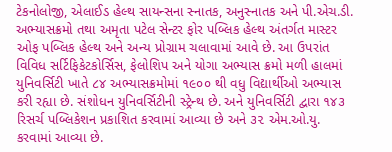ટેકનોલોજી, એલાઈડ હેલ્થ સાયન્સના સ્નાતક, અનુસ્નાતક અને પી.એચ.ડી. અભ્યાસક્રમો તથા અમૃતા પટેલ સેન્ટર ફોર પબ્લિક હેલ્થ અંતર્ગત માસ્ટર ઓફ પબ્લિક હેલ્થ અને અન્ય પ્રોગ્રામ ચલાવામાં આવે છે. આ ઉપરાંત વિવિધ સર્ટિફિકેટકોર્સિસ, ફેલોશિપ અને યોગા અભ્યાસ ક્રમો મળી હાલમાં યુનિવર્સિટી ખાતે ૮૪ અભ્યાસક્રમોમાં ૧૯૦૦ થી વધુ વિદ્યાર્થીઓ અભ્યાસ કરી રહ્યા છે. સંશોધન યુનિવર્સિટીની સ્ટ્રેન્થ છે. અને યુનિવર્સિટી દ્વારા ૧૪૩ રિસર્ચ પબ્લિકેશન પ્રકાશિત કરવામાં આવ્યા છે અને ૩૨ એમ.ઓ.યુ. કરવામાં આવ્યા છે.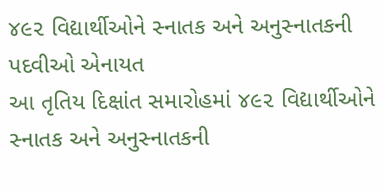૪૯૨ વિદ્યાર્થીઓને સ્નાતક અને અનુસ્નાતકની પદવીઓ એનાયત
આ તૃતિય દિક્ષાંત સમારોહમાં ૪૯૨ વિદ્યાર્થીઓને સ્નાતક અને અનુસ્નાતકની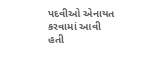પદવીઓ એનાયત કરવામાં આવી હતી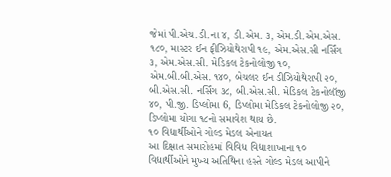જેમાં પી.એચ.ડી.ના ૪, ડી.એમ. ૩, એમ.ડી.એમ.એસ. ૧૮૦, માસ્ટર ઈન ફીઝિયોથેરાપી ૧૯, એમ.એસ.સી નર્સિંગ ૩, એમ.એસ.સી. મેડિકલ ટેકનોલોજી ૧૦, એમ.બી.બી.એસ. ૧૪૦, બેચલર ઈન ડીઝિયોથેરાપી ૨૦, બી.એસ.સી. નર્સિંગ ૩૮, બી.એસ.સી. મેડિકલ ટેકનોલૉજી ૪૦, પી.જી. ડિપ્લોમા 6, ડિપ્લોમા મેડિકલ ટેકનોલોજી ૨૦, ડિપ્લોમા યોગા ૧૮નો સમાવેશ થાય છે.
૧૦ વિદ્યાર્થીઓને ગોલ્ડ મેડલ એનાયત
આ દિક્ષાત સમારોહમાં વિવિધ વિદ્યાશાખાના ૧૦ વિદ્યાર્થીઓને મુખ્ય અતિથિના હસ્તે ગોલ્ડ મેડલ આપીને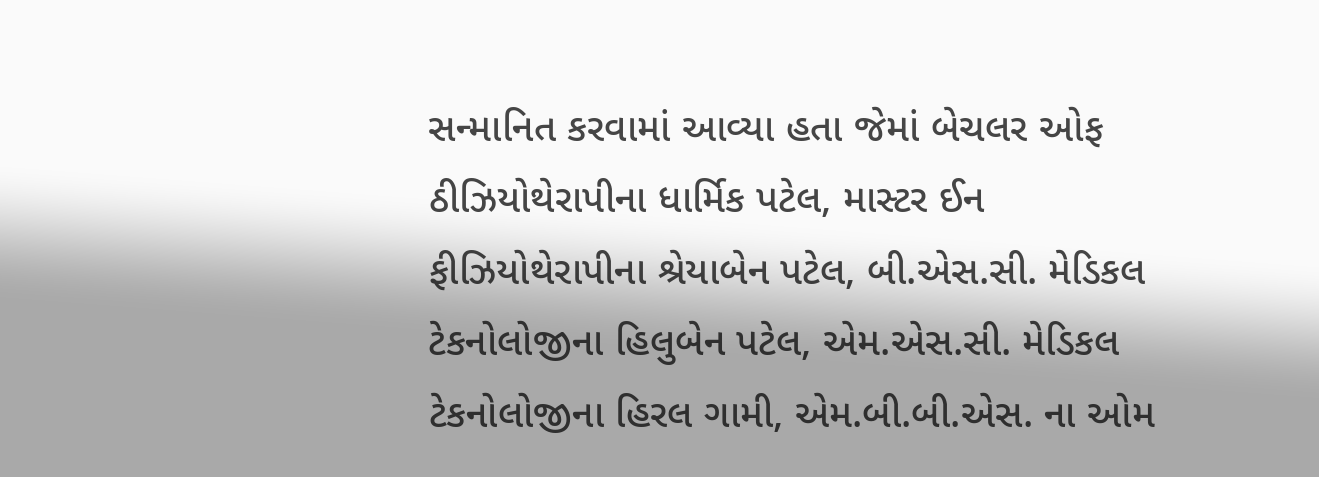સન્માનિત કરવામાં આવ્યા હતા જેમાં બેચલર ઓફ ઠીઝિયોથેરાપીના ધાર્મિક પટેલ, માસ્ટર ઈન ફીઝિયોથેરાપીના શ્રેયાબેન પટેલ, બી.એસ.સી. મેડિકલ ટેકનોલોજીના હિલુબેન પટેલ, એમ.એસ.સી. મેડિકલ ટેકનોલોજીના હિરલ ગામી, એમ.બી.બી.એસ. ના ઓમ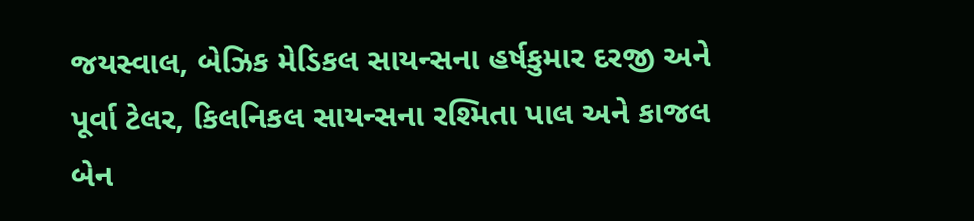જયસ્વાલ, બેઝિક મેડિકલ સાયન્સના હર્ષકુમાર દરજી અને પૂર્વા ટેલર, કિલનિકલ સાયન્સના રશ્મિતા પાલ અને કાજલ બેન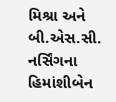મિશ્રા અને બી.એસ.સી. નર્સિંગના હિમાંશીબેન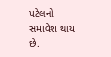પટેલનો સમાવેશ થાય છે.